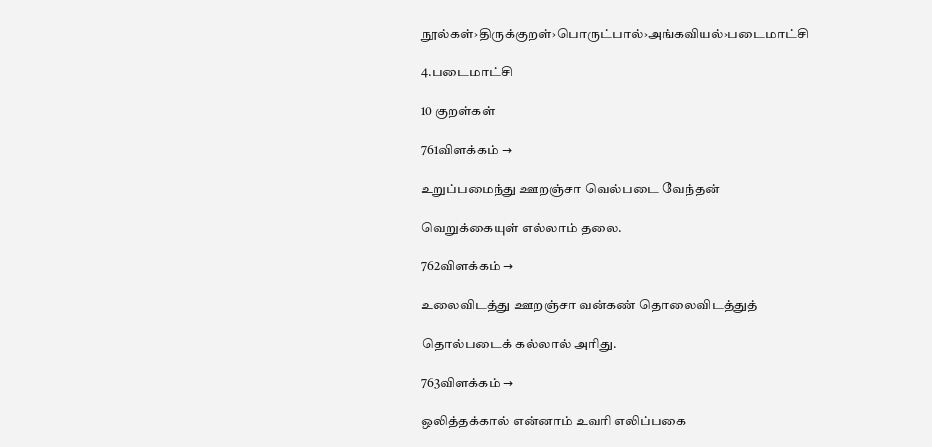நூல்கள்›திருக்குறள்›பொருட்பால்›அங்கவியல்›படைமாட்சி

4.படைமாட்சி

10 குறள்கள்

761விளக்கம் →

உறுப்பமைந்து ஊறஞ்சா வெல்படை வேந்தன்

வெறுக்கையுள் எல்லாம் தலை.

762விளக்கம் →

உலைவிடத்து ஊறஞ்சா வன்கண் தொலைவிடத்துத்

தொல்படைக் கல்லால் அரிது.

763விளக்கம் →

ஒலித்தக்கால் என்னாம் உவரி எலிப்பகை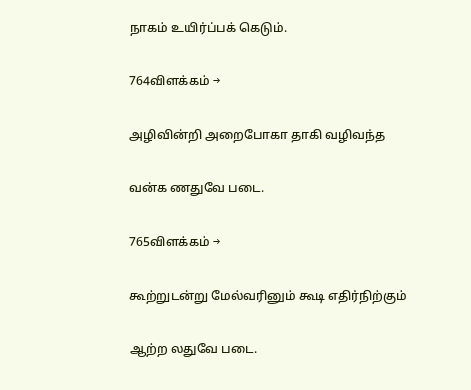நாகம் உயிர்ப்பக் கெடும்.

764விளக்கம் →

அழிவின்றி அறைபோகா தாகி வழிவந்த

வன்க ணதுவே படை.

765விளக்கம் →

கூற்றுடன்று மேல்வரினும் கூடி எதிர்நிற்கும்

ஆற்ற லதுவே படை.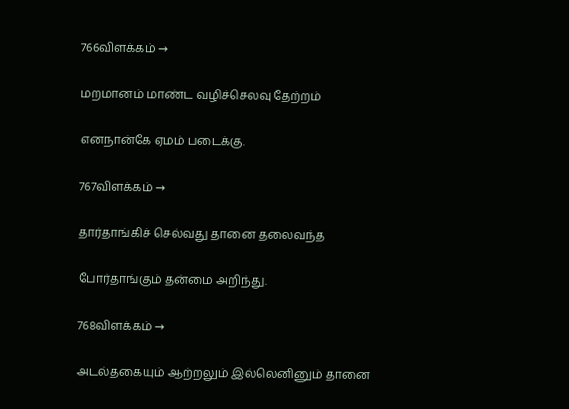766விளக்கம் →

மறமானம் மாண்ட வழிச்செலவு தேற்றம்

எனநான்கே ஏமம் படைக்கு.

767விளக்கம் →

தார்தாங்கிச் செல்வது தானை தலைவந்த

போர்தாங்கும் தன்மை அறிந்து.

768விளக்கம் →

அடல்தகையும் ஆற்றலும் இல்லெனினும் தானை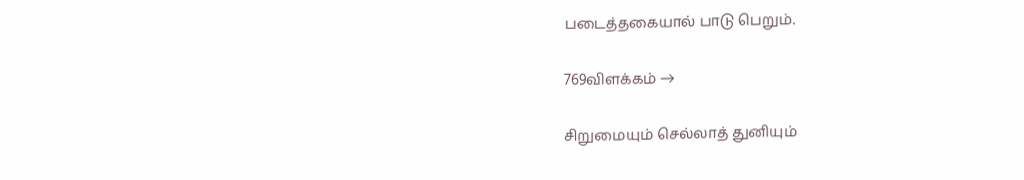படைத்தகையால் பாடு பெறும்.

769விளக்கம் →

சிறுமையும் செல்லாத் துனியும்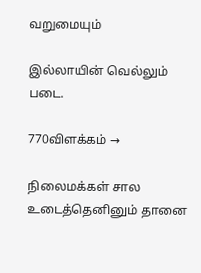வறுமையும்

இல்லாயின் வெல்லும் படை.

770விளக்கம் →

நிலைமக்கள் சால உடைத்தெனினும் தானை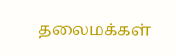தலைமக்கள்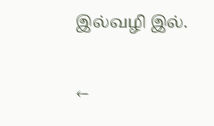இல்வழி இல்.

←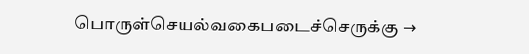பொருள்செயல்வகைபடைச்செருக்கு →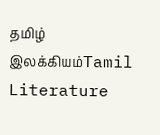தமிழ் இலக்கியம்Tamil Literature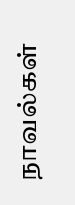நாவல்கள்